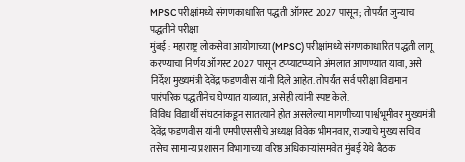MPSC परीक्षांमध्ये संगणकाधारित पद्धती ऑगस्ट 2027 पासून; तोपर्यंत जुन्याच पद्धतीने परीक्षा
मुंबई : महाराष्ट्र लोकसेवा आयोगाच्या (MPSC) परीक्षांमध्ये संगणकाधारित पद्धती लागू करण्याचा निर्णय ऑगस्ट 2027 पासून टप्प्याटप्प्याने अंमलात आणण्यात यावा, असे निर्देश मुख्यमंत्री देवेंद्र फडणवीस यांनी दिले आहेत. तोपर्यंत सर्व परीक्षा विद्यमान पारंपरिक पद्धतीनेच घेण्यात याव्यात, असेही त्यांनी स्पष्ट केले.
विविध विद्यार्थी संघटनांकडून सातत्याने होत असलेल्या मागणीच्या पार्श्वभूमीवर मुख्यमंत्री देवेंद्र फडणवीस यांनी एमपीएससीचे अध्यक्ष विवेक भीमनवार, राज्याचे मुख्य सचिव तसेच सामान्य प्रशासन विभागाच्या वरिष्ठ अधिकाऱ्यांसमवेत मुंबई येथे बैठक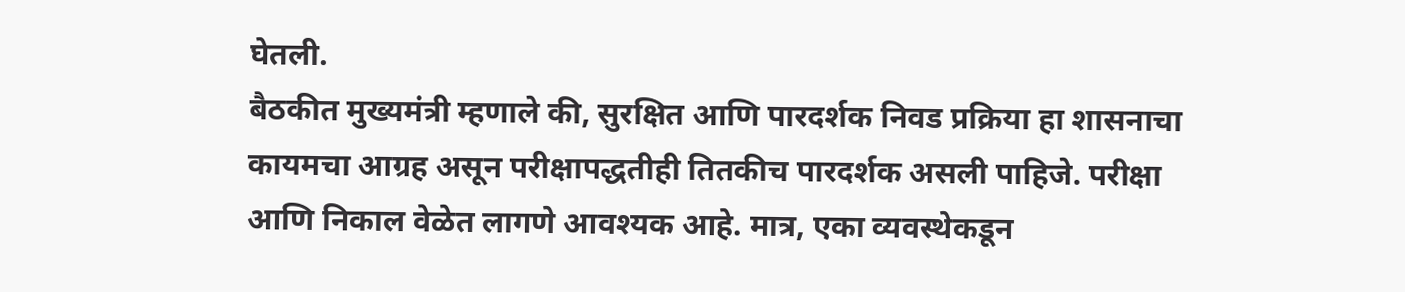घेतली.
बैठकीत मुख्यमंत्री म्हणाले की, सुरक्षित आणि पारदर्शक निवड प्रक्रिया हा शासनाचा कायमचा आग्रह असून परीक्षापद्धतीही तितकीच पारदर्शक असली पाहिजे. परीक्षा आणि निकाल वेळेत लागणे आवश्यक आहे. मात्र, एका व्यवस्थेकडून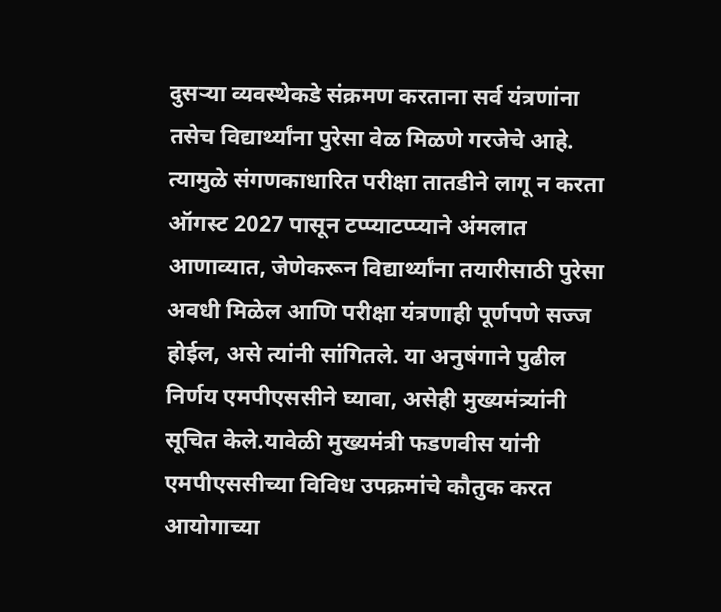दुसऱ्या व्यवस्थेकडे संक्रमण करताना सर्व यंत्रणांना तसेच विद्यार्थ्यांना पुरेसा वेळ मिळणे गरजेचे आहे.
त्यामुळे संगणकाधारित परीक्षा तातडीने लागू न करता ऑगस्ट 2027 पासून टप्प्याटप्प्याने अंमलात आणाव्यात, जेणेकरून विद्यार्थ्यांना तयारीसाठी पुरेसा अवधी मिळेल आणि परीक्षा यंत्रणाही पूर्णपणे सज्ज होईल, असे त्यांनी सांगितले. या अनुषंगाने पुढील निर्णय एमपीएससीने घ्यावा, असेही मुख्यमंत्र्यांनी सूचित केले.यावेळी मुख्यमंत्री फडणवीस यांनी एमपीएससीच्या विविध उपक्रमांचे कौतुक करत आयोगाच्या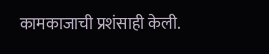कामकाजाची प्रशंसाही केली.